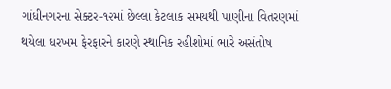ગાંધીનગરના સેક્ટર-૧૨માં છેલ્લા કેટલાક સમયથી પાણીના વિતરણમાં થયેલા ધરખમ ફેરફારને કારણે સ્થાનિક રહીશોમાં ભારે અસંતોષ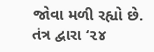જોવા મળી રહ્યો છે. તંત્ર દ્વારા ‘૨૪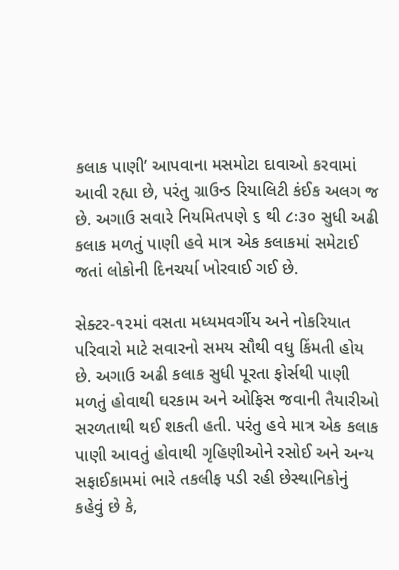કલાક પાણી’ આપવાના મસમોટા દાવાઓ કરવામાં આવી રહ્યા છે, પરંતુ ગ્રાઉન્ડ રિયાલિટી કંઈક અલગ જ છે. અગાઉ સવારે નિયમિતપણે ૬ થી ૮ઃ૩૦ સુધી અઢી કલાક મળતું પાણી હવે માત્ર એક કલાકમાં સમેટાઈ જતાં લોકોની દિનચર્યા ખોરવાઈ ગઈ છે.

સેક્ટર-૧૨માં વસતા મધ્યમવર્ગીય અને નોકરિયાત પરિવારો માટે સવારનો સમય સૌથી વધુ કિંમતી હોય છે. અગાઉ અઢી કલાક સુધી પૂરતા ફોર્સથી પાણી મળતું હોવાથી ઘરકામ અને ઓફિસ જવાની તૈયારીઓ સરળતાથી થઈ શકતી હતી. પરંતુ હવે માત્ર એક કલાક પાણી આવતું હોવાથી ગૃહિણીઓને રસોઈ અને અન્ય સફાઈકામમાં ભારે તકલીફ પડી રહી છેસ્થાનિકોનું કહેવું છે કે,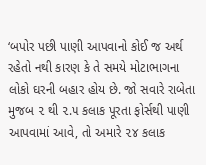‘બપોર પછી પાણી આપવાનો કોઈ જ અર્થ રહેતો નથી કારણ કે તે સમયે મોટાભાગના લોકો ઘરની બહાર હોય છે. જો સવારે રાબેતા મુજબ ૨ થી ૨.૫ કલાક પૂરતા ફોર્સથી પાણી આપવામાં આવે, તો અમારે ૨૪ કલાક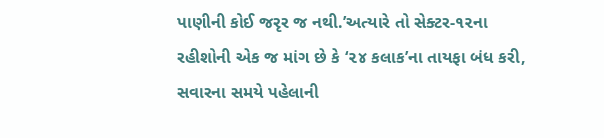પાણીની કોઈ જરૃર જ નથી.’અત્યારે તો સેક્ટર-૧૨ના રહીશોની એક જ માંગ છે કે ‘૨૪ કલાક’ના તાયફા બંધ કરી, સવારના સમયે પહેલાની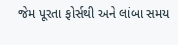જેમ પૂરતા ફોર્સથી અને લાંબા સમય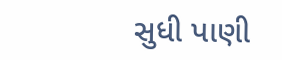સુધી પાણી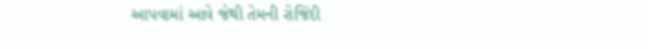આપવામાં આવે જેથી તેમની રોજિંદી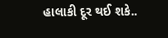હાલાકી દૂર થઈ શકે..